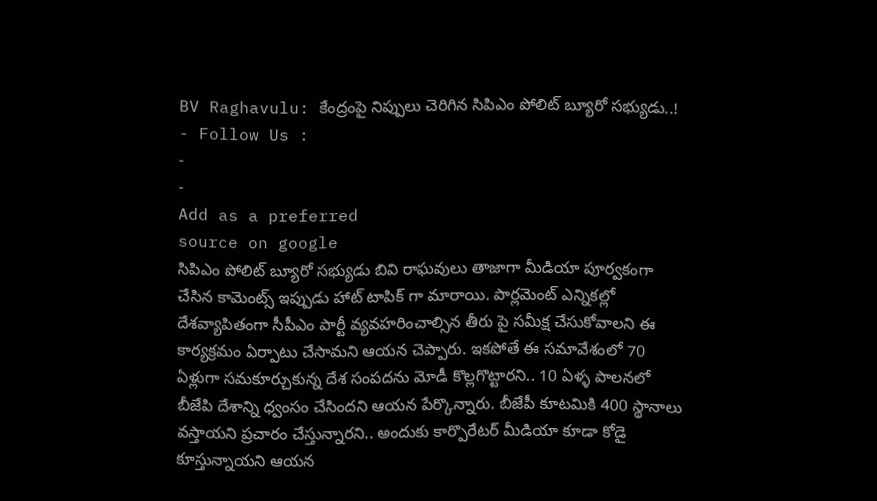BV Raghavulu: కేంద్రంపై నిప్పులు చెరిగిన సిపిఎం పోలిట్ బ్యూరో సభ్యుడు..!
- Follow Us :
-
-
Add as a preferred
source on google
సిపిఎం పోలిట్ బ్యూరో సభ్యుడు బివి రాఘవులు తాజాగా మీడియా పూర్వకంగా చేసిన కామెంట్స్ ఇప్పుడు హాట్ టాపిక్ గా మారాయి. పార్లమెంట్ ఎన్నికల్లో దేశవ్యాపితంగా సీపీఎం పార్టీ వ్యవహరించాల్సిన తీరు పై సమీక్ష చేసుకోవాలని ఈ కార్యక్రమం ఏర్పాటు చేసామని ఆయన చెప్పారు. ఇకపోతే ఈ సమావేశంలో 70 ఏళ్లుగా సమకూర్చుకున్న దేశ సంపదను మోడీ కొల్లగొట్టారని.. 10 ఏళ్ళ పాలనలో బీజేపి దేశాన్ని ధ్వంసం చేసిందని ఆయన పేర్కొన్నారు. బీజేపీ కూటమికి 400 స్థానాలు వస్తాయని ప్రచారం చేస్తున్నారని.. అందుకు కార్పొరేటర్ మీడియా కూడా కోడై కూస్తున్నాయని ఆయన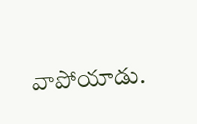వాపోయాడు.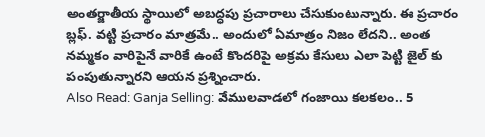అంతర్జాతీయ స్థాయిలో అబద్ధపు ప్రచారాలు చేసుకుంటున్నారు. ఈ ప్రచారం బ్లఫ్. వట్టి ప్రచారం మాత్రమే.. అందులో ఏమాత్రం నిజం లేదని.. అంత నమ్మకం వారిపైనే వారికే ఉంటే కొందరిపై అక్రమ కేసులు ఎలా పెట్టి జైల్ కు పంపుతున్నారని ఆయన ప్రశ్నించారు.
Also Read: Ganja Selling: వేములవాడలో గంజాయి కలకలం.. 5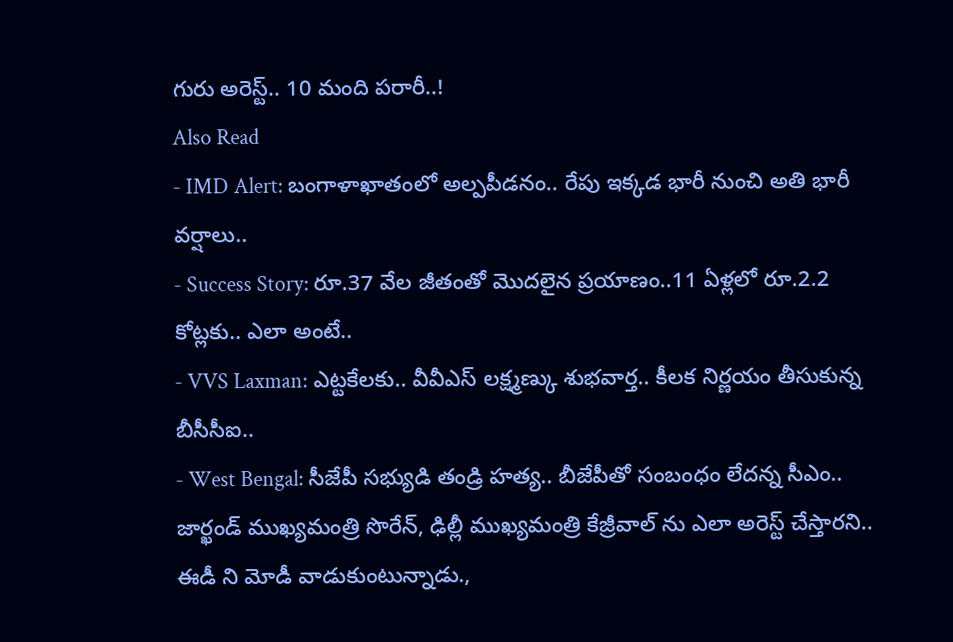గురు అరెస్ట్.. 10 మంది పరారీ..!
Also Read
- IMD Alert: బంగాళాఖాతంలో అల్పపీడనం.. రేపు ఇక్కడ భారీ నుంచి అతి భారీ వర్షాలు..
- Success Story: రూ.37 వేల జీతంతో మొదలైన ప్రయాణం..11 ఏళ్లలో రూ.2.2 కోట్లకు.. ఎలా అంటే..
- VVS Laxman: ఎట్టకేలకు.. వీవీఎస్ లక్ష్మణ్కు శుభవార్త.. కీలక నిర్ణయం తీసుకున్న బీసీసీఐ..
- West Bengal: సీజేపీ సభ్యుడి తండ్రి హత్య.. బీజేపీతో సంబంధం లేదన్న సీఎం..
జార్ఖండ్ ముఖ్యమంత్రి సొరేన్, ఢిల్లీ ముఖ్యమంత్రి కేజ్రీవాల్ ను ఎలా అరెస్ట్ చేస్తారని.. ఈడీ ని మోడీ వాడుకుంటున్నాడు.,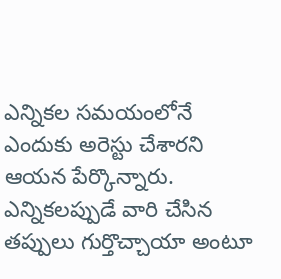ఎన్నికల సమయంలోనే ఎందుకు అరెస్టు చేశారని ఆయన పేర్కొన్నారు. ఎన్నికలప్పుడే వారి చేసిన తప్పులు గుర్తొచ్చాయా అంటూ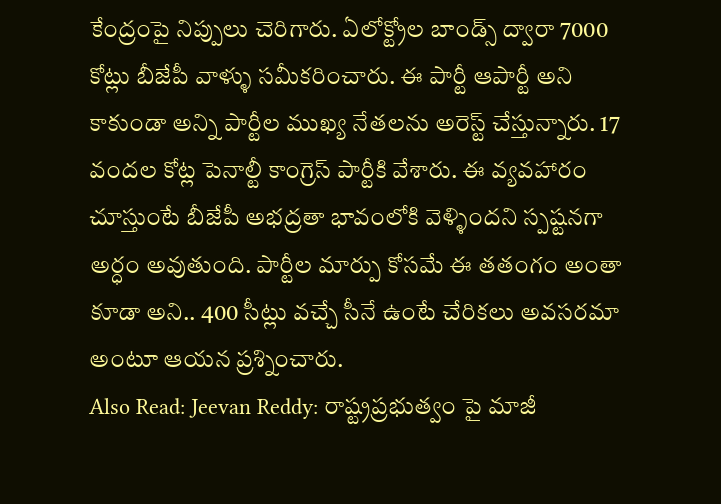కేంద్రంపై నిప్పులు చెరిగారు. ఏలోక్ట్రోల బాండ్స్ ద్వారా 7000 కోట్లు బీజేపీ వాళ్ళు సమీకరించారు. ఈ పార్టీ ఆపార్టీ అని కాకుండా అన్ని పార్టీల ముఖ్య నేతలను అరెస్ట్ చేస్తున్నారు. 17 వందల కోట్ల పెనాల్టీ కాంగ్రెస్ పార్టీకి వేశారు. ఈ వ్యవహారం చూస్తుంటే బీజేపీ అభద్రతా భావంలోకి వెళ్ళిందని స్పష్టనగా అర్ధం అవుతుంది. పార్టీల మార్పు కోసమే ఈ తతంగం అంతా కూడా అని.. 400 సీట్లు వచ్చే సీనే ఉంటే చేరికలు అవసరమా అంటూ ఆయన ప్రశ్నించారు.
Also Read: Jeevan Reddy: రాష్ట్రప్రభుత్వం పై మాజీ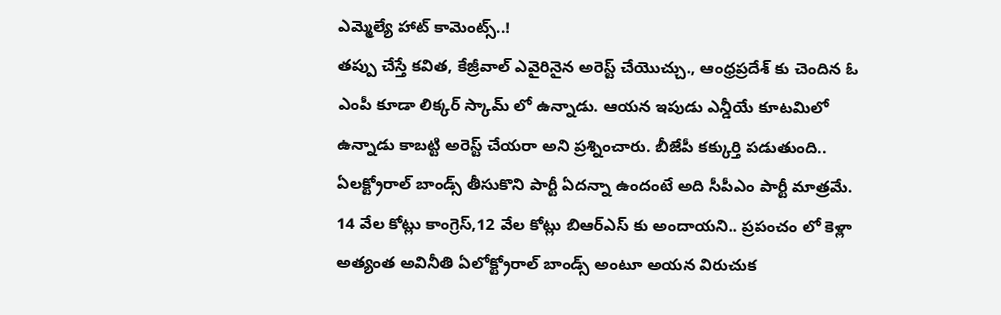ఎమ్మెల్యే హాట్ కామెంట్స్..!
తప్పు చేస్తే కవిత, కేజ్రీవాల్ ఎవైరినైన అరెస్ట్ చేయొచ్చు., ఆంధ్రప్రదేశ్ కు చెందిన ఓ ఎంపీ కూడా లిక్కర్ స్కామ్ లో ఉన్నాడు. ఆయన ఇపుడు ఎన్డీయే కూటమిలో ఉన్నాడు కాబట్టి అరెస్ట్ చేయరా అని ప్రశ్నించారు. బీజేపీ కక్కుర్తి పడుతుంది.. ఏలక్ట్రోరాల్ బాండ్స్ తీసుకొని పార్టీ ఏదన్నా ఉందంటే అది సీపీఎం పార్టీ మాత్రమే. 14 వేల కోట్లు కాంగ్రెస్,12 వేల కోట్లు బిఆర్ఎస్ కు అందాయని.. ప్రపంచం లో కెళ్లా అత్యంత అవినీతి ఏలోక్ట్రోరాల్ బాండ్స్ అంటూ అయన విరుచుక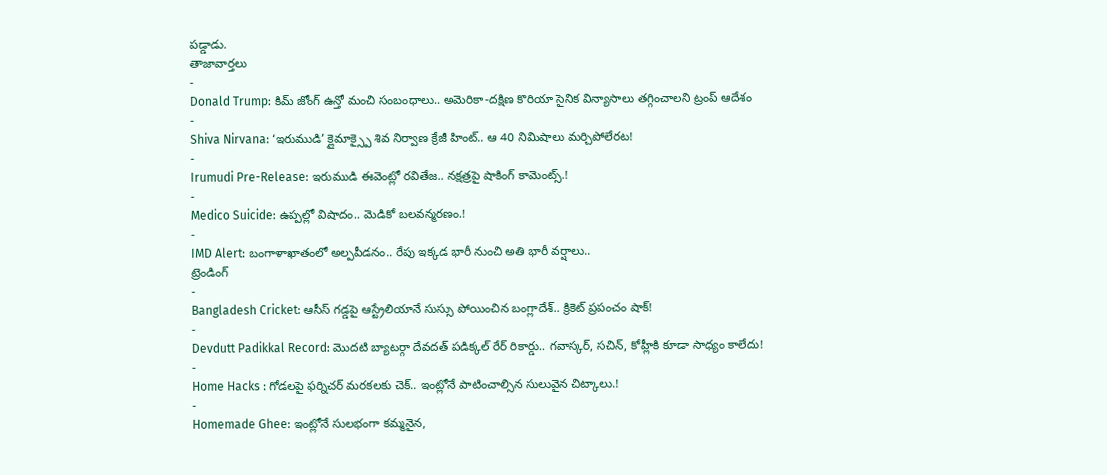పడ్డాడు.
తాజావార్తలు
-
Donald Trump: కిమ్ జోంగ్ ఉన్తో మంచి సంబంధాలు.. అమెరికా-దక్షిణ కొరియా సైనిక విన్యాసాలు తగ్గించాలని ట్రంప్ ఆదేశం
-
Shiva Nirvana: ‘ఇరుముడి’ క్లైమాక్స్పై శివ నిర్వాణ క్రేజీ హింట్.. ఆ 40 నిమిషాలు మర్చిపోలేరట!
-
Irumudi Pre-Release: ఇరుముడి ఈవెంట్లో రవితేజ.. నక్షత్రపై షాకింగ్ కామెంట్స్.!
-
Medico Suicide: ఉప్పల్లో విషాదం.. మెడికో బలవన్మరణం.!
-
IMD Alert: బంగాళాఖాతంలో అల్పపీడనం.. రేపు ఇక్కడ భారీ నుంచి అతి భారీ వర్షాలు..
ట్రెండింగ్
-
Bangladesh Cricket: ఆసీస్ గడ్డపై ఆస్ట్రేలియానే సుస్సు పోయించిన బంగ్లాదేశ్.. క్రికెట్ ప్రపంచం షాక్!
-
Devdutt Padikkal Record: మొదటి బ్యాటర్గా దేవదత్ పడిక్కల్ రేర్ రికార్డు.. గవాస్కర్, సచిన్, కోహ్లీకి కూడా సాధ్యం కాలేదు!
-
Home Hacks : గోడలపై ఫర్నిచర్ మరకలకు చెక్.. ఇంట్లోనే పాటించాల్సిన సులువైన చిట్కాలు.!
-
Homemade Ghee: ఇంట్లోనే సులభంగా కమ్మనైన,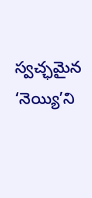స్వచ్ఛమైన ‘నెయ్యి’ని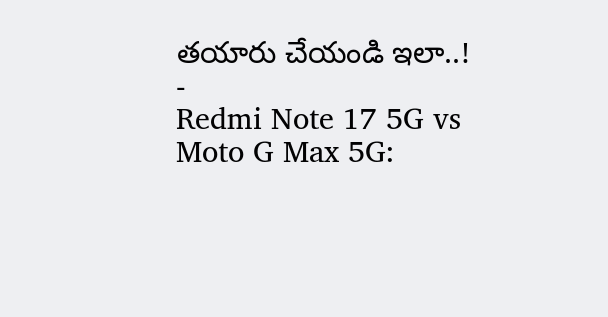తయారు చేయండి ఇలా..!
-
Redmi Note 17 5G vs Moto G Max 5G: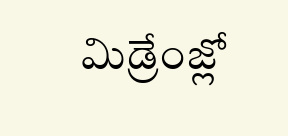మిడ్రేంజ్లో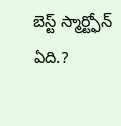బెస్ట్ స్మార్ట్ఫోన్ ఏది.?